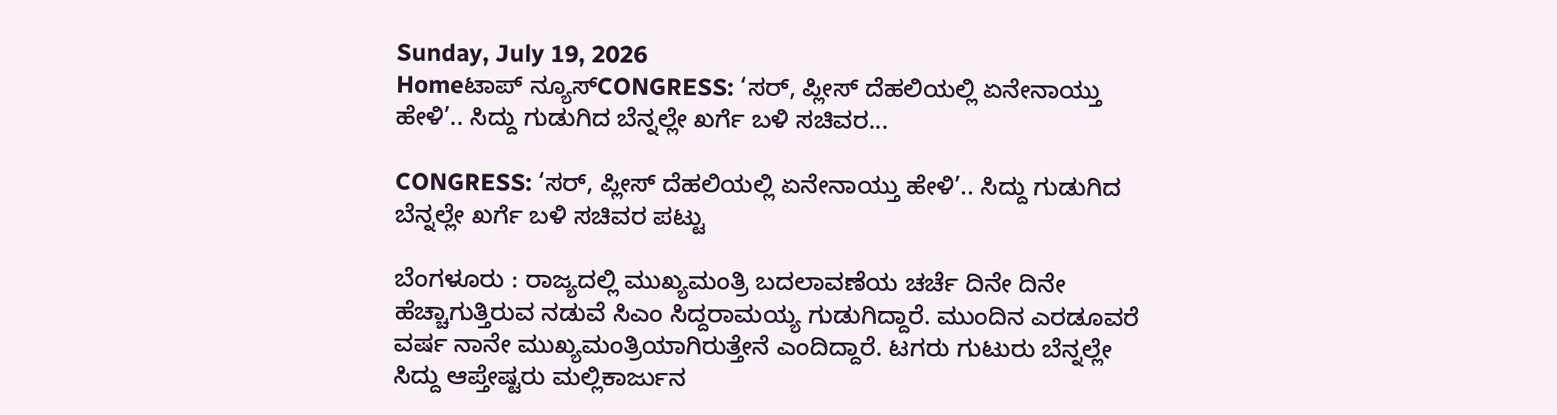Sunday, July 19, 2026
Homeಟಾಪ್ ನ್ಯೂಸ್CONGRESS: ‘ಸರ್, ಪ್ಲೀಸ್ ದೆಹಲಿಯಲ್ಲಿ ಏನೇನಾಯ್ತು ಹೇಳಿ’.. ಸಿದ್ದು ಗುಡುಗಿದ ಬೆನ್ನಲ್ಲೇ ಖರ್ಗೆ ಬಳಿ ಸಚಿವರ...

CONGRESS: ‘ಸರ್, ಪ್ಲೀಸ್ ದೆಹಲಿಯಲ್ಲಿ ಏನೇನಾಯ್ತು ಹೇಳಿ’.. ಸಿದ್ದು ಗುಡುಗಿದ ಬೆನ್ನಲ್ಲೇ ಖರ್ಗೆ ಬಳಿ ಸಚಿವರ ಪಟ್ಟು

ಬೆಂಗಳೂರು : ರಾಜ್ಯದಲ್ಲಿ ಮುಖ್ಯಮಂತ್ರಿ ಬದಲಾವಣೆಯ ಚರ್ಚೆ ದಿನೇ ದಿನೇ ಹೆಚ್ಚಾಗುತ್ತಿರುವ ನಡುವೆ ಸಿಎಂ ಸಿದ್ದರಾಮಯ್ಯ ಗುಡುಗಿದ್ದಾರೆ. ಮುಂದಿನ ಎರಡೂವರೆ ವರ್ಷ ನಾನೇ ಮುಖ್ಯಮಂತ್ರಿಯಾಗಿರುತ್ತೇನೆ ಎಂದಿದ್ದಾರೆ. ಟಗರು ಗುಟುರು ಬೆನ್ನಲ್ಲೇ ಸಿದ್ದು ಆಪ್ತೇಷ್ಟರು ಮಲ್ಲಿಕಾರ್ಜುನ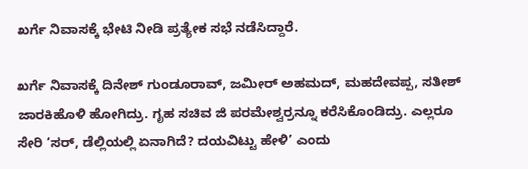ಖರ್ಗೆ ನಿವಾಸಕ್ಕೆ ಭೇಟಿ ನೀಡಿ ಪ್ರತ್ಯೇಕ ಸಭೆ ನಡೆಸಿದ್ದಾರೆ.

ಖರ್ಗೆ ನಿವಾಸಕ್ಕೆ ದಿನೇಶ್ ಗುಂಡೂರಾವ್, ಜಮೀರ್ ಅಹಮದ್, ಮಹದೇವಪ್ಪ, ಸತೀಶ್ ಜಾರಕಿಹೊಳಿ ಹೋಗಿದ್ರು. ಗೃಹ ಸಚಿವ ಜಿ ಪರಮೇಶ್ವರ್ರನ್ನೂ ಕರೆಸಿಕೊಂಡಿದ್ರು. ಎಲ್ಲರೂ ಸೇರಿ ‘ಸರ್, ಡೆಲ್ಲಿಯಲ್ಲಿ ಏನಾಗಿದೆ? ದಯವಿಟ್ಟು ಹೇಳಿ’ ಎಂದು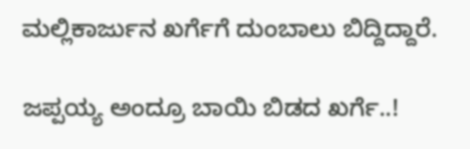ಮಲ್ಲಿಕಾರ್ಜುನ ಖರ್ಗೆಗೆ ದುಂಬಾಲು ಬಿದ್ದಿದ್ದಾರೆ.

ಜಪ್ಪಯ್ಯ ಅಂದ್ರೂ ಬಾಯಿ ಬಿಡದ ಖರ್ಗೆ..!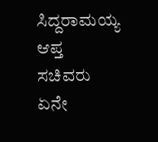ಸಿದ್ದರಾಮಯ್ಯ ಆಪ್ತ ಸಚಿವರು ಏನೇ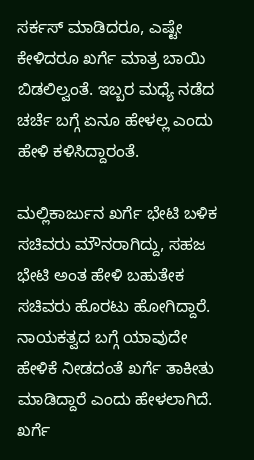ಸರ್ಕಸ್ ಮಾಡಿದರೂ, ಎಷ್ಟೇ ಕೇಳಿದರೂ ಖರ್ಗೆ ಮಾತ್ರ ಬಾಯಿ ಬಿಡಲಿಲ್ವಂತೆ. ಇಬ್ಬರ ಮಧ್ಯೆ ನಡೆದ ಚರ್ಚೆ ಬಗ್ಗೆ ಏನೂ ಹೇಳಲ್ಲ ಎಂದು ಹೇಳಿ ಕಳಿಸಿದ್ದಾರಂತೆ.

ಮಲ್ಲಿಕಾರ್ಜುನ ಖರ್ಗೆ ಭೇಟಿ ಬಳಿಕ ಸಚಿವರು ಮೌನರಾಗಿದ್ದು, ಸಹಜ ಭೇಟಿ ಅಂತ ಹೇಳಿ‌ ಬಹುತೇಕ ಸಚಿವರು ಹೊರಟು ಹೋಗಿದ್ದಾರೆ. ನಾಯಕತ್ವದ ಬಗ್ಗೆ ಯಾವುದೇ ಹೇಳಿಕೆ‌ ‌ನೀಡದಂತೆ ಖರ್ಗೆ ತಾಕೀತು ಮಾಡಿದ್ದಾರೆ ಎಂದು ಹೇಳಲಾಗಿದೆ. ಖರ್ಗೆ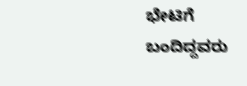ಭೇಟಿಗೆ ಬಂದಿದ್ದವರು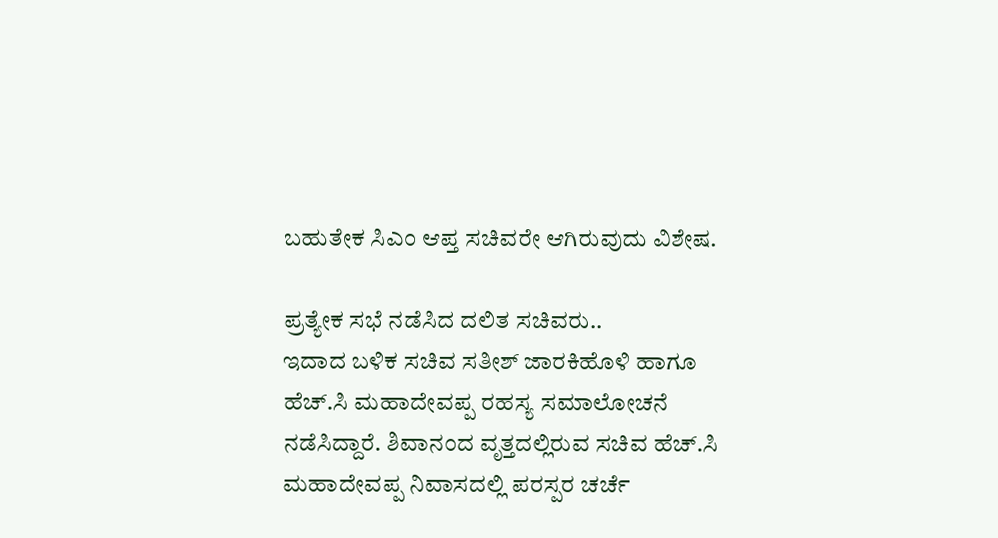ಬಹುತೇಕ ಸಿಎಂ ಆಪ್ತ ಸಚಿವರೇ ಆಗಿರುವುದು ವಿಶೇಷ.

ಪ್ರತ್ಯೇಕ ಸಭೆ ನಡೆಸಿದ ದಲಿತ ಸಚಿವರು..
ಇದಾದ ಬಳಿಕ ಸಚಿವ ಸತೀಶ್ ಜಾರಕಿಹೊಳಿ ಹಾಗೂ ಹೆಚ್.ಸಿ ಮಹಾದೇವಪ್ಪ ರಹಸ್ಯ ಸಮಾಲೋಚನೆ ನಡೆಸಿದ್ದಾರೆ. ಶಿವಾನಂದ ವೃತ್ತದಲ್ಲಿರುವ ಸಚಿವ ಹೆಚ್‌.ಸಿ ಮಹಾದೇವಪ್ಪ ನಿವಾಸದಲ್ಲಿ ಪರಸ್ಪರ ಚರ್ಚೆ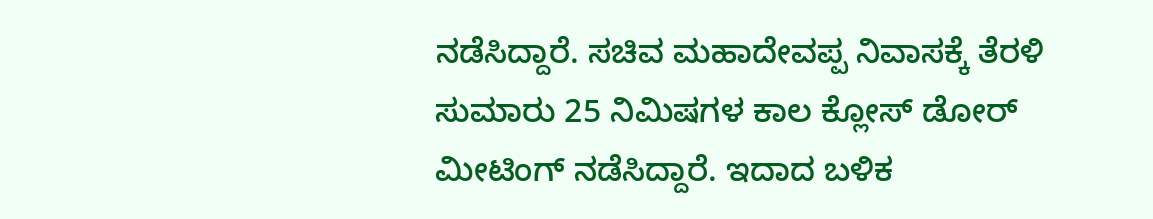ನಡೆಸಿದ್ದಾರೆ. ಸಚಿವ ಮಹಾದೇವಪ್ಪ ನಿವಾಸಕ್ಕೆ ತೆರಳಿ ಸುಮಾರು 25 ನಿಮಿಷಗಳ ಕಾಲ ಕ್ಲೋಸ್ ಡೋರ್ ಮೀಟಿಂಗ್ ನಡೆಸಿದ್ದಾರೆ. ಇದಾದ ಬಳಿಕ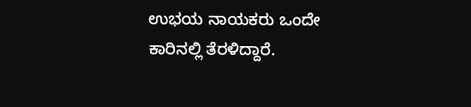ಉಭಯ ನಾಯಕರು ಒಂದೇ ಕಾರಿನಲ್ಲಿ ತೆರಳಿದ್ದಾರೆ.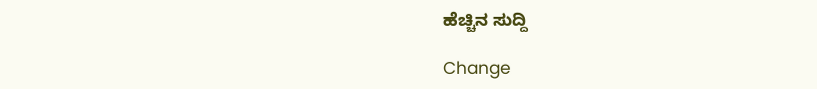ಹೆಚ್ಚಿನ ಸುದ್ದಿ

Change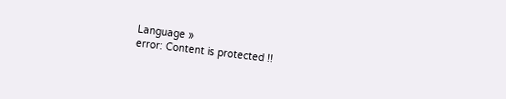Language »
error: Content is protected !!